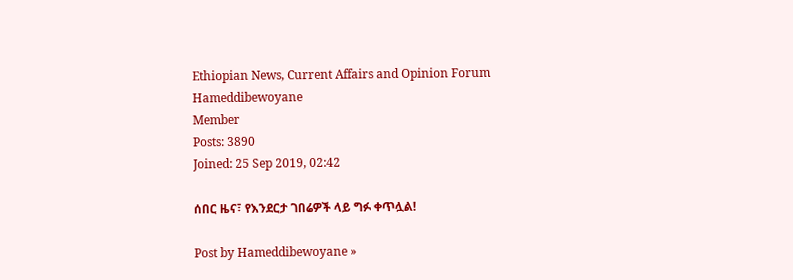Ethiopian News, Current Affairs and Opinion Forum
Hameddibewoyane
Member
Posts: 3890
Joined: 25 Sep 2019, 02:42

ሰበር ዜና፣ የእንደርታ ገበሬዎች ላይ ግፉ ቀጥሏል!

Post by Hameddibewoyane »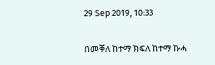29 Sep 2019, 10:33

በመቐለ ከተማ ክፍለ ከተማ ኩሓ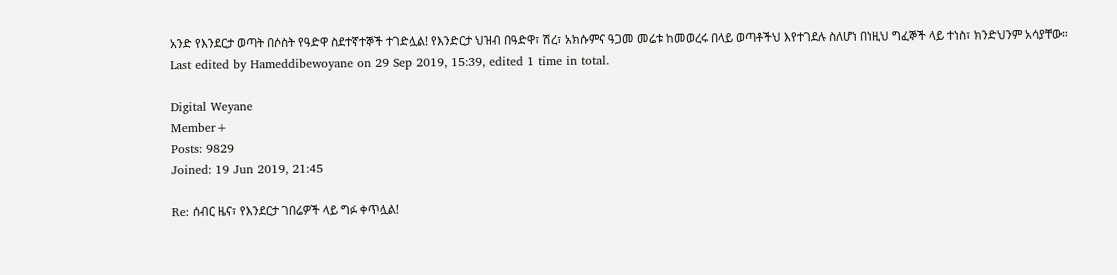አንድ የእንደርታ ወጣት በሶስት የዓድዋ ስደተኛተኞች ተገድሏል! የእንድርታ ህዝብ በዓድዋ፣ ሽረ፣ አክሱምና ዓጋመ መሬቱ ከመወረሩ በላይ ወጣቶችህ እየተገደሉ ስለሆነ በነዚህ ግፈኞች ላይ ተነስ፣ ክንድህንም አሳያቸው።
Last edited by Hameddibewoyane on 29 Sep 2019, 15:39, edited 1 time in total.

Digital Weyane
Member+
Posts: 9829
Joined: 19 Jun 2019, 21:45

Re: ሰብር ዜና፣ የእንደርታ ገበሬዎች ላይ ግፉ ቀጥሏል!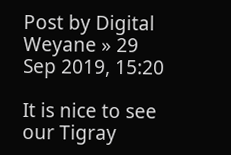Post by Digital Weyane » 29 Sep 2019, 15:20

It is nice to see our Tigray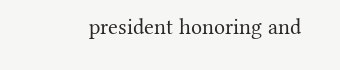president honoring and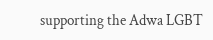supporting the Adwa LGBT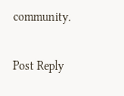community.

Post Reply